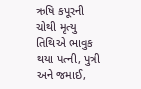ઋષિ કપૂરની ચોથી મૃત્યુ તિથિએ ભાવુક થયા પત્ની, પુત્રી અને જમાઈ,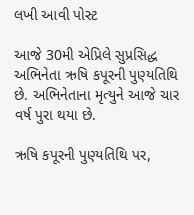લખી આવી પોસ્ટ

આજે 30મી એપ્રિલે સુપ્રસિદ્ધ અભિનેતા ઋષિ કપૂરની પુણ્યતિથિ છે. અભિનેતાના મૃત્યુને આજે ચાર વર્ષ પુરા થયા છે.

ઋષિ કપૂરની પુણ્યતિથિ પર,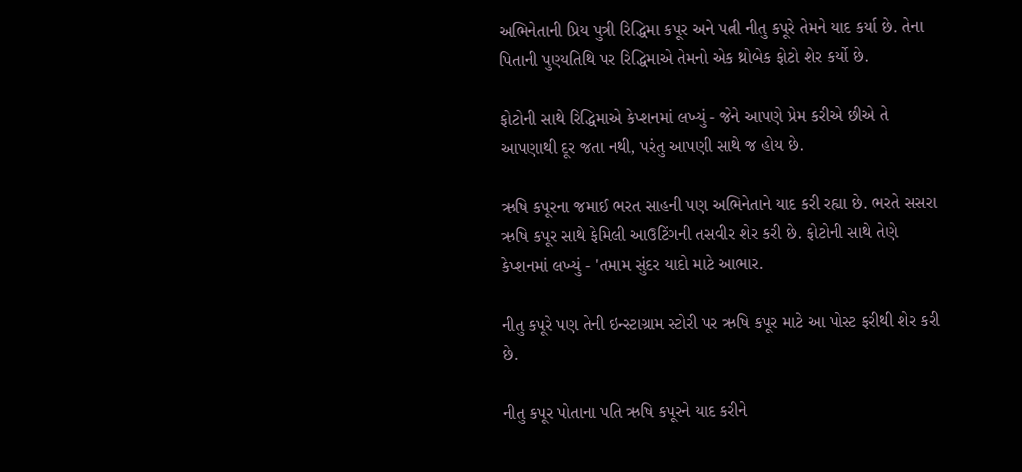અભિનેતાની પ્રિય પુત્રી રિદ્ધિમા કપૂર અને પત્ની નીતુ કપૂરે તેમને યાદ કર્યા છે. તેના પિતાની પુણ્યતિથિ પર રિદ્ધિમાએ તેમનો એક થ્રોબેક ફોટો શેર કર્યો છે.

ફોટોની સાથે રિદ્ધિમાએ કેપ્શનમાં લખ્યું - જેને આપણે પ્રેમ કરીએ છીએ તે આપણાથી દૂર જતા નથી, પરંતુ આપણી સાથે જ હોય છે.

ઋષિ કપૂરના જમાઈ ભરત સાહની પણ અભિનેતાને યાદ કરી રહ્યા છે. ભરતે સસરા ઋષિ કપૂર સાથે ફેમિલી આઉટિંગની તસવીર શેર કરી છે. ફોટોની સાથે તેણે કેપ્શનમાં લખ્યું - 'તમામ સુંદર યાદો માટે આભાર.

નીતુ કપૂરે પણ તેની ઇન્સ્ટાગ્રામ સ્ટોરી પર ઋષિ કપૂર માટે આ પોસ્ટ ફરીથી શેર કરી છે.

નીતુ કપૂર પોતાના પતિ ઋષિ કપૂરને યાદ કરીને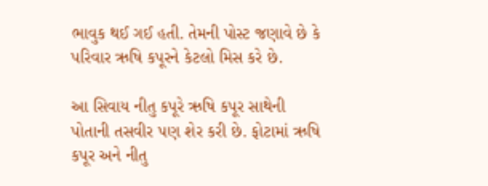ભાવુક થઈ ગઈ હતી. તેમની પોસ્ટ જણાવે છે કે પરિવાર ઋષિ કપૂરને કેટલો મિસ કરે છે.

આ સિવાય નીતુ કપૂરે ઋષિ કપૂર સાથેની પોતાની તસવીર પણ શેર કરી છે. ફોટામાં ઋષિ કપૂર અને નીતુ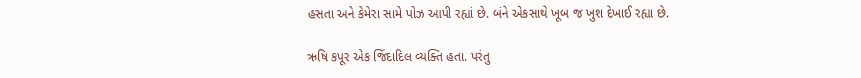હસતા અને કેમેરા સામે પોઝ આપી રહ્યાં છે. બંને એકસાથે ખૂબ જ ખુશ દેખાઈ રહ્યા છે.

ઋષિ કપૂર એક જિંદાદિલ વ્યક્તિ હતા. પરંતુ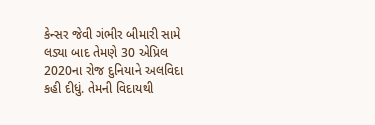કેન્સર જેવી ગંભીર બીમારી સામે લડ્યા બાદ તેમણે 30 એપ્રિલ 2020ના રોજ દુનિયાને અલવિદા કહી દીધું. તેમની વિદાયથી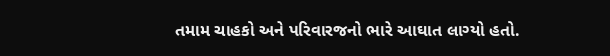તમામ ચાહકો અને પરિવારજનો ભારે આઘાત લાગ્યો હતો.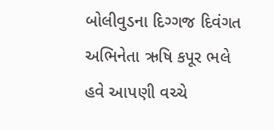બોલીવુડના દિગ્ગજ દિવંગત અભિનેતા ઋષિ કપૂર ભલે હવે આપણી વચ્ચે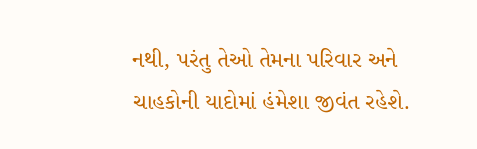નથી, પરંતુ તેઓ તેમના પરિવાર અને ચાહકોની યાદોમાં હંમેશા જીવંત રહેશે.